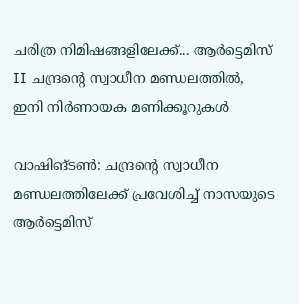ചരിത്ര നിമിഷങ്ങളിലേക്ക്... ആർട്ടെമിസ് II ചന്ദ്രന്റെ സ്വാധീന മണ്ഡലത്തിൽ, ഇനി നിർണായക മണിക്കൂറുകൾ

വാഷിങ്ടൺ: ചന്ദ്രന്റെ സ്വാധീന മണ്ഡലത്തിലേക്ക് പ്രവേശിച്ച് നാസയുടെ ആർട്ടെമിസ്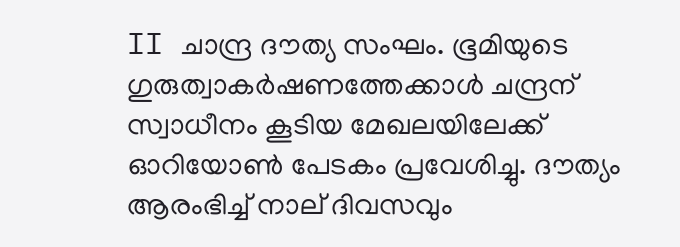II ചാന്ദ്ര ദൗത്യ സംഘം. ഭൂമിയുടെ ഗുരുത്വാകർഷണത്തേക്കാൾ ചന്ദ്രന് സ്വാധീനം കൂടിയ മേഖലയിലേക്ക് ഓറിയോൺ പേടകം പ്രവേശിച്ചു. ദൗത്യം ആരംഭിച്ച് നാല് ദിവസവും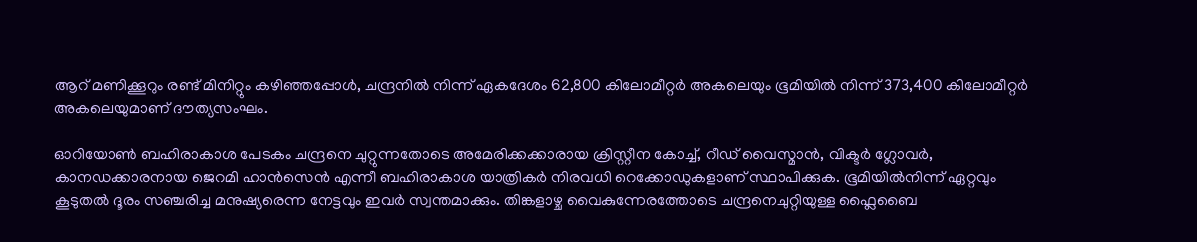ആറ് മണിക്കൂറും രണ്ട് മിനിറ്റും കഴിഞ്ഞപ്പോൾ, ചന്ദ്രനിൽ നിന്ന് ഏകദേശം 62,800 കിലോമീറ്റർ അകലെയും ഭൂമിയിൽ നിന്ന് 373,400 കിലോമീറ്റർ അകലെയുമാണ് ദൗത്യസംഘം.

ഓറിയോൺ ബഹിരാകാശ പേടകം ചന്ദ്രനെ ചുറ്റുന്നതോടെ അമേരിക്കക്കാരായ ക്രിസ്റ്റീന കോച്ച്, റീഡ് വൈസ്മാൻ, വിക്ടർ ഗ്ലോവർ, കാനഡക്കാരനായ ജെറമി ഹാൻസെൻ എന്നീ ബഹിരാകാശ യാത്രികർ നിരവധി റെക്കോഡുകളാണ് സ്ഥാപിക്കുക. ഭൂമിയിൽനിന്ന് ഏറ്റവും കൂടുതൽ ദൂരം സഞ്ചരിച്ച മനുഷ്യരെന്ന നേട്ടവും ഇവർ സ്വന്തമാക്കും. തിങ്കളാഴ്ച വൈകുന്നേരത്തോടെ ചന്ദ്രനെചുറ്റിയുള്ള ഫ്ലൈബൈ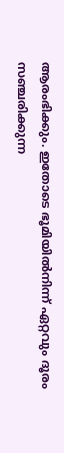ആരംഭിക്കും. ഇതോടെ ഭൂമിയിൽനിന്ന് ഏറ്റവും ദൂരം സഞ്ചരിക്കുന്ന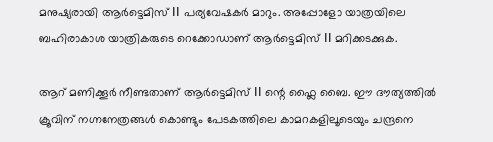മനുഷ്യരായി ആർട്ടെമിസ് II പര്യവേഷകർ മാറും. അപ്പോളോ യാത്രയിലെ ബഹിരാകാശ യാത്രികരുടെ റെക്കോഡാണ് ആർട്ടെമിസ് II മറിക്കടക്കുക.

ആറ് മണിക്കൂർ നീണ്ടതാണ് ആർട്ടെമിസ് II ന്റെ ഫ്ലൈ ബൈ. ഈ ദൗത്യത്തിൽ ക്രൂവിന് നഗ്നനേത്രങ്ങൾ കൊണ്ടും പേടകത്തിലെ കാമറകളിലൂടെയും ചന്ദ്രനെ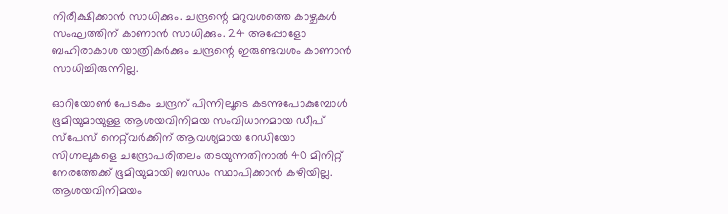നിരീക്ഷിക്കാൻ സാധിക്കും. ചന്ദ്രന്റെ മറുവശത്തെ കാഴ്ചകൾ സംഘത്തിന് കാണാൻ സാധിക്കും. 24 അപ്പോളോ ബഹിരാകാശ യാത്രികർക്കും ചന്ദ്രന്റെ ഇരുണ്ടവശം കാണാൻ സാധിച്ചിരുന്നില്ല.

ഓറിയോൺ പേടകം ചന്ദ്രന് പിന്നിലൂടെ കടന്നുപോകുമ്പോൾ ഭൂമിയുമായുള്ള ആശയവിനിമയ സംവിധാനമായ ഡീപ് സ്പേസ് നെറ്റ്‌വർക്കിന് ആവശ്യമായ റേഡിയോ സിഗ്നലുകളെ ചന്ദ്രോപരിതലം തടയുന്നതിനാൽ 40 മിനിറ്റ് നേരത്തേക്ക് ഭൂമിയുമായി ബന്ധം സ്ഥാപിക്കാൻ കഴിയില്ല. ആശയവിനിമയം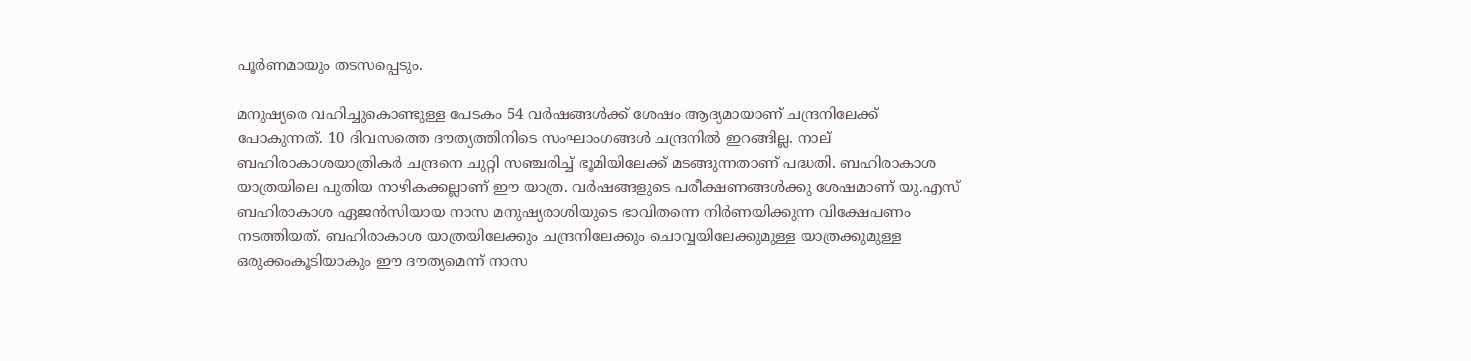പൂർണമായും തടസപ്പെടും.

മനുഷ്യരെ വഹിച്ചുകൊണ്ടുള്ള പേടകം 54 വർഷങ്ങൾക്ക് ശേഷം ആദ്യമായാണ് ചന്ദ്രനിലേക്ക് പോകുന്നത്. 10 ദിവസത്തെ ദൗത്യത്തിനിടെ സംഘാംഗങ്ങൾ ചന്ദ്രനിൽ ഇറങ്ങില്ല. നാല് ബഹിരാകാശയാത്രികർ ചന്ദ്രനെ ചുറ്റി സഞ്ചരിച്ച് ഭൂമിയിലേക്ക് മടങ്ങുന്നതാണ് പദ്ധതി. ബഹിരാകാശ യാത്രയിലെ പുതിയ നാഴികക്കല്ലാണ് ഈ യാത്ര. വർഷങ്ങളുടെ പരീക്ഷണങ്ങൾക്കു ശേഷമാണ് യു.എസ് ബഹിരാകാശ ഏജൻസിയായ നാസ മനുഷ്യരാശിയുടെ ഭാവിതന്നെ നിർണയിക്കുന്ന വിക്ഷേപണം നടത്തിയത്. ബഹിരാകാശ യാത്രയിലേക്കും ചന്ദ്രനിലേക്കും ചൊവ്വയിലേക്കുമുള്ള യാത്രക്കുമുള്ള ഒരുക്കംകൂടിയാകും ഈ ദൗത്യമെന്ന് നാസ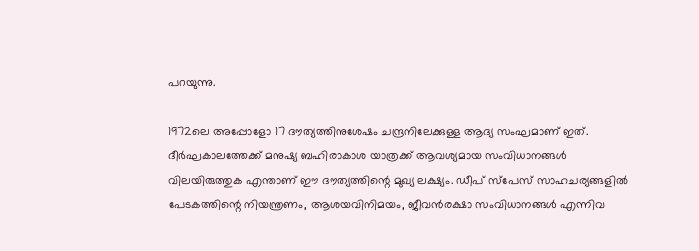പറയുന്നു.

1972ലെ അപ്പോളോ 17 ദൗത്യത്തിനുശേഷം ചന്ദ്രനിലേക്കുള്ള ആദ്യ സംഘമാണ് ഇത്. ദീർഘകാലത്തേക്ക് മനുഷ്യ ബഹിരാകാശ യാത്രക്ക് ആവശ്യമായ സംവിധാനങ്ങൾ വിലയിരുത്തുക എന്താണ് ഈ ദൗത്യത്തിന്റെ മുഖ്യ ലക്ഷ്യം. ഡീപ് സ്‌പേസ് സാഹചര്യങ്ങളിൽ പേടകത്തിന്റെ നിയന്ത്രണം, ആശയവിനിമയം, ജീവൻരക്ഷാ സംവിധാനങ്ങൾ എന്നിവ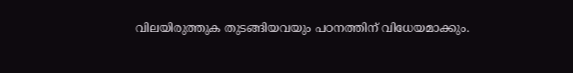വിലയിരുത്തുക തുടങ്ങിയവയും പഠനത്തിന് വിധേയമാക്കും.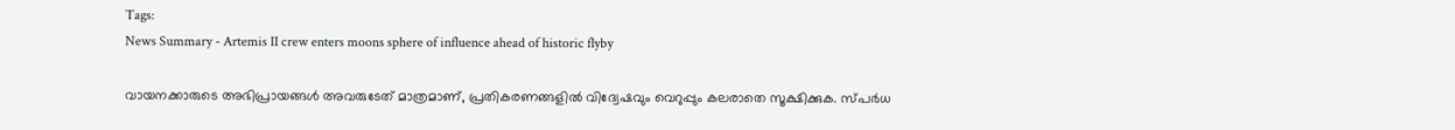Tags:
News Summary - Artemis II crew enters moons sphere of influence ahead of historic flyby

വായനക്കാരുടെ അഭിപ്രായങ്ങള്‍ അവരുടേത് മാത്രമാണ്, പ്രതികരണങ്ങളിൽ വിദ്വേഷവും വെറുപ്പും കലരാതെ സൂക്ഷിക്കുക. സ്പർധ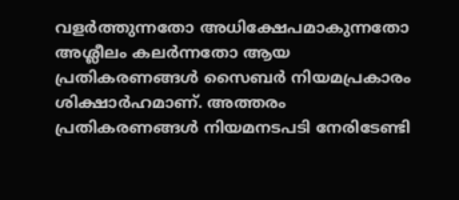വളർത്തുന്നതോ അധിക്ഷേപമാകുന്നതോ അശ്ലീലം കലർന്നതോ ആയ പ്രതികരണങ്ങൾ സൈബർ നിയമപ്രകാരം ശിക്ഷാർഹമാണ്. അത്തരം പ്രതികരണങ്ങൾ നിയമനടപടി നേരിടേണ്ടി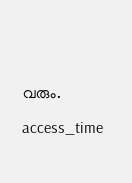വരും.

access_time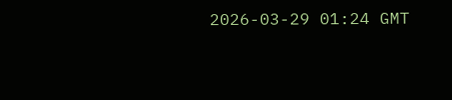2026-03-29 01:24 GMT